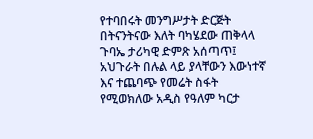የተባበሩት መንግሥታት ድርጅት በትናንትናው እለት ባካሄደው ጠቅላላ ጉባኤ ታሪካዊ ድምጽ አሰጣጥ፤ አህጉራት በሉል ላይ ያላቸውን እውነተኛ እና ተጨባጭ የመሬት ስፋት የሚወክለው አዲስ የዓለም ካርታ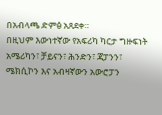በአብላጫ ድምፅ አጸደቀ።
በዚህም እውነተኛው የአፍሪካ ካርታ ግዙፍነት አሜሪካን፣ ቻይናን፣ ሕንድን፣ ጃፓንን፣ ሜክሲኮን እና አብዛኛውን አውሮፓን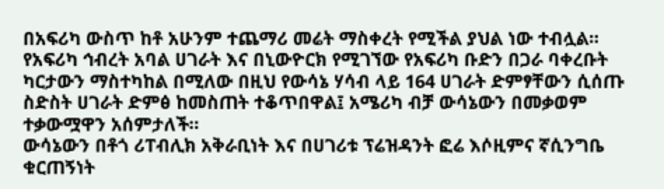በአፍሪካ ውስጥ ከቶ አሁንም ተጨማሪ መሬት ማስቀረት የሚችል ያህል ነው ተብሏል።
የአፍሪካ ኅብረት አባል ሀገራት እና በኒውዮርክ የሚገኘው የአፍሪካ ቡድን በጋራ ባቀረቡት ካርታውን ማስተካከል በሚለው በዚህ የውሳኔ ሃሳብ ላይ 164 ሀገራት ድምፃቸውን ሲሰጡ ስድስት ሀገራት ድምፅ ከመስጠት ተቆጥበዋል፤ አሜሪካ ብቻ ውሳኔውን በመቃወም ተቃውሟዋን አሰምታለች።
ውሳኔውን በቶጎ ሪፐብሊክ አቅራቢነት እና በሀገሪቱ ፕሬዝዳንት ፎሬ እሶዚምና ኛሲንግቤ ቁርጠኝነት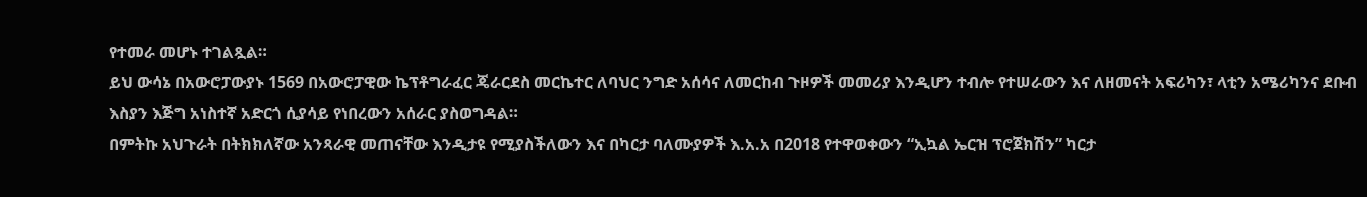የተመራ መሆኑ ተገልጿል።
ይህ ውሳኔ በአውሮፓውያኑ 1569 በአውሮፓዊው ኬፕቶግራፈር ጄራርደስ መርኬተር ለባህር ንግድ አሰሳና ለመርከብ ጉዞዎች መመሪያ እንዲሆን ተብሎ የተሠራውን እና ለዘመናት አፍሪካን፣ ላቲን አሜሪካንና ደቡብ እስያን እጅግ አነስተኛ አድርጎ ሲያሳይ የነበረውን አሰራር ያስወግዳል።
በምትኩ አህጉራት በትክክለኛው አንጻራዊ መጠናቸው እንዲታዩ የሚያስችለውን እና በካርታ ባለሙያዎች እ.አ.አ በ2018 የተዋወቀውን “ኢኳል ኤርዝ ፕሮጀክሽን” ካርታ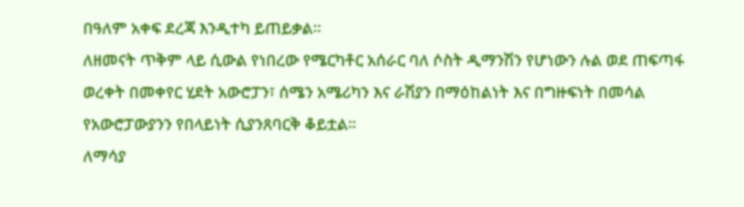በዓለም አቀፍ ደረጃ እንዲተካ ይጠይቃል።
ለዘመናት ጥቅም ላይ ሲውል የነበረው የሜርካቶር አሰራር ባለ ሶስት ዲማንሽን የሆነውን ሉል ወደ ጠፍጣፋ ወረቀት በመቀየር ሂደት አውሮፓን፣ ሰሜን አሜሪካን እና ራሽያን በማዕከልነት እና በግዙፍነት በመሳል የአውሮፓውያንን የበላይነት ሲያንጸባርቅ ቆይቷል።
ለማሳያ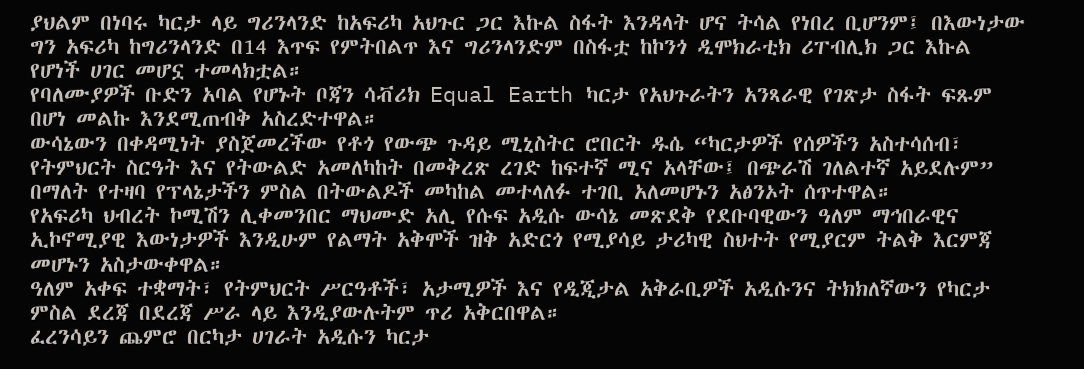ያህልም በነባሩ ካርታ ላይ ግሪንላንድ ከአፍሪካ አህጉር ጋር እኩል ስፋት እንዳላት ሆና ትሳል የነበረ ቢሆንም፤ በእውነታው ግን አፍሪካ ከግሪንላንድ በ14 እጥፍ የምትበልጥ እና ግሪንላንድም በስፋቷ ከኮንጎ ዲሞክራቲክ ሪፐብሊክ ጋር እኩል የሆነች ሀገር መሆኗ ተመላክቷል።
የባለሙያዎች ቡድን አባል የሆኑት ቦጃን ሳቭሪክ Equal Earth ካርታ የአህጉራትን አንጻራዊ የገጽታ ስፋት ፍጹም በሆነ መልኩ እንደሚጠብቅ አስረድተዋል።
ውሳኔውን በቀዳሚነት ያስጀመረችው የቶጎ የውጭ ጉዳይ ሚኒስትር ሮበርት ዱሴ “ካርታዎች የሰዎችን አስተሳሰብ፣ የትምህርት ስርዓት እና የትውልድ አመለካከት በመቅረጽ ረገድ ከፍተኛ ሚና አላቸው፤ በጭራሽ ገለልተኛ አይደሉም” በማለት የተዛባ የፕላኔታችን ምስል በትውልዶች መካከል መተላለፉ ተገቢ አለመሆኑን አፅንኦት ሰጥተዋል።
የአፍሪካ ህብረት ኮሚሽን ሊቀመንበር ማህሙድ አሊ የሱፍ አዲሱ ውሳኔ መጽደቅ የደቡባዊውን ዓለም ማኅበራዊና ኢኮኖሚያዊ እውነታዎች እንዲሁም የልማት አቅሞች ዝቅ አድርጎ የሚያሳይ ታሪካዊ ስህተት የሚያርም ትልቅ እርምጃ መሆኑን አስታውቀዋል።
ዓለም አቀፍ ተቋማት፣ የትምህርት ሥርዓቶች፣ አታሚዎች እና የዲጂታል አቅራቢዎች አዲሱንና ትክክለኛውን የካርታ ምስል ደረጃ በደረጃ ሥራ ላይ እንዲያውሉትም ጥሪ አቅርበዋል።
ፈረንሳይን ጨምሮ በርካታ ሀገራት አዲሱን ካርታ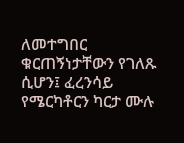ለመተግበር ቁርጠኝነታቸውን የገለጹ ሲሆን፤ ፈረንሳይ የሜርካቶርን ካርታ ሙሉ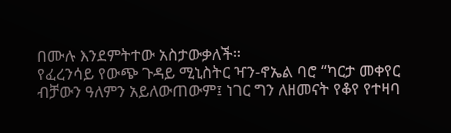በሙሉ እንደምትተው አስታውቃለች።
የፈረንሳይ የውጭ ጉዳይ ሚኒስትር ዣን-ኖኤል ባሮ “ካርታ መቀየር ብቻውን ዓለምን አይለውጠውም፤ ነገር ግን ለዘመናት የቆየ የተዛባ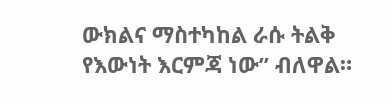ውክልና ማስተካከል ራሱ ትልቅ የእውነት እርምጃ ነው” ብለዋል።